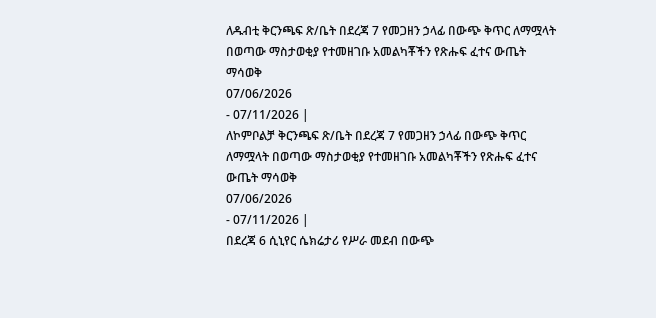ለዱብቲ ቅርንጫፍ ጽ/ቤት በደረጃ 7 የመጋዘን ኃላፊ በውጭ ቅጥር ለማሟላት በወጣው ማስታወቂያ የተመዘገቡ አመልካቾችን የጽሑፍ ፈተና ውጤት ማሳወቅ
07/06/2026
- 07/11/2026 |
ለኮምቦልቻ ቅርንጫፍ ጽ/ቤት በደረጃ 7 የመጋዘን ኃላፊ በውጭ ቅጥር ለማሟላት በወጣው ማስታወቂያ የተመዘገቡ አመልካቾችን የጽሑፍ ፈተና ውጤት ማሳወቅ
07/06/2026
- 07/11/2026 |
በደረጃ 6 ሲኒየር ሴክሬታሪ የሥራ መደብ በውጭ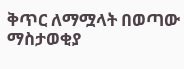ቅጥር ለማሟላት በወጣው ማስታወቂያ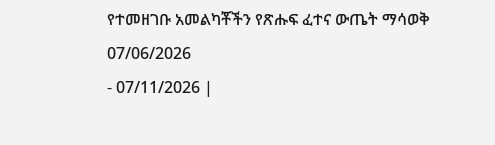የተመዘገቡ አመልካቾችን የጽሑፍ ፈተና ውጤት ማሳወቅ
07/06/2026
- 07/11/2026 |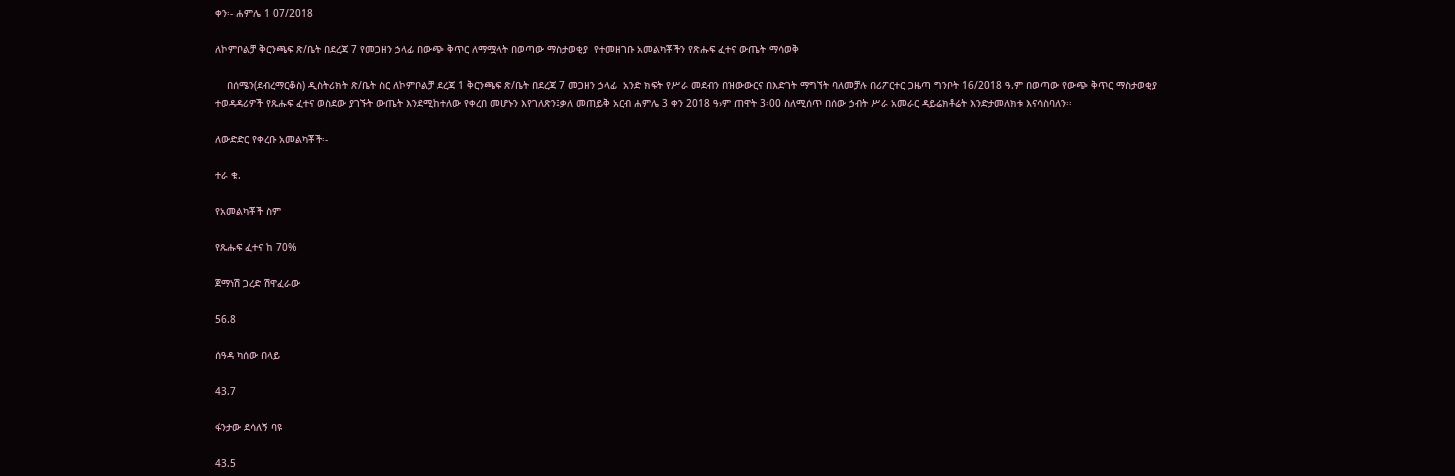ቀን፡- ሐምሌ 1 07/2018

ለኮምቦልቻ ቅርንጫፍ ጽ/ቤት በደረጃ 7 የመጋዘን ኃላፊ በውጭ ቅጥር ለማሟላት በወጣው ማስታወቂያ  የተመዘገቡ አመልካቾችን የጽሑፍ ፈተና ውጤት ማሳወቅ

    በሰሜን(ደብረማርቆስ) ዲስትሪክት ጽ/ቤት ስር ለኮምቦልቻ ደረጃ 1 ቅርንጫፍ ጽ/ቤት በደረጃ 7 መጋዘን ኃላፊ  አንድ ክፍት የሥራ መደብን በዝውውርና በእድገት ማግኘት ባለመቻሉ በሪፖርተር ጋዜጣ ግንቦት 16/2018 ዓ.ም በወጣው የውጭ ቅጥር ማስታወቂያ ተወዳዳሪዎች የጹሑፍ ፈተና ወስደው ያገኙት ውጤት እንደሚከተለው የቀረበ መሆኑን እየገለጽን፤ቃለ መጠይቅ አርብ ሐምሌ 3 ቀን 2018 ዓ›ም ጠዋት 3፡00 ስለሚሰጥ በሰው ኃብት ሥራ አመራር ዳይሬክቶሬት እንድታመለክቱ እናሳስባለን፡፡

ለውድድር የቀረቡ አመልካቾች፡-

ተራ ቁ.

የአመልካቾች ስም

የጹሑፍ ፈተና ከ 70%

ጀማነሽ ጋረድ ሽዋፈራው

56.8

ሰዓዳ ካሰው በላይ

43.7

ፋንታው ደሳለኝ ባዩ

43.5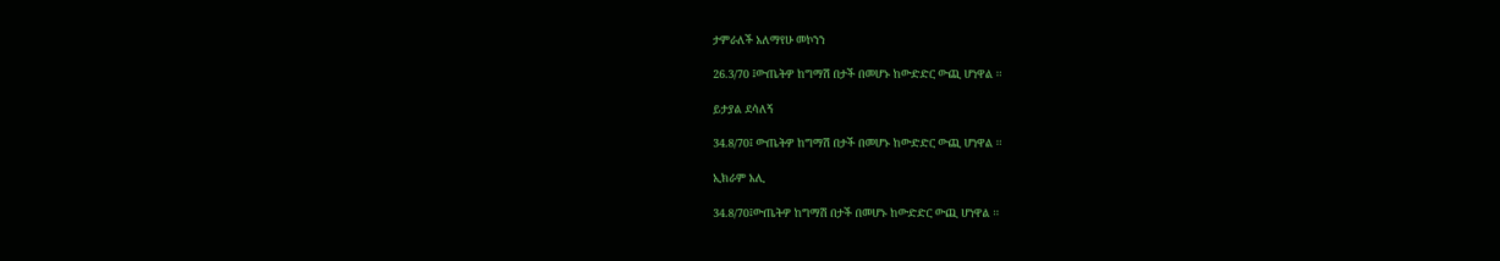ታምራለች አለማየሁ መኮንን

26.3/70 ፤ውጤትዎ ከግማሽ በታች በመሆኑ ከውድድር ውጪ ሆነዋል ፡፡

ይታያል ደሳለኝ

34.8/70፤ ውጤትዎ ከግማሽ በታች በመሆኑ ከውድድር ውጪ ሆነዋል ፡፡

ኢክራም አሊ

34.8/70፤ውጤትዎ ከግማሽ በታች በመሆኑ ከውድድር ውጪ ሆነዋል ፡፡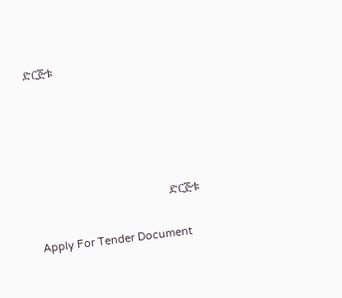ድርጅቱ





                                            ድርጅቱ

Apply For Tender Document